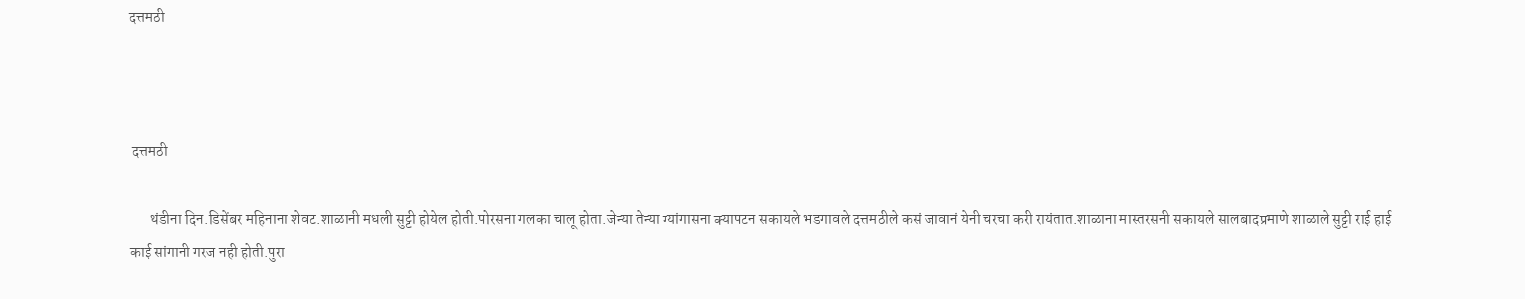दत्तमठी



 दत्तमठी

       थंडीना दिन.डिसेंबर महिनाना शेवट.शाळानी मधली सुट्टी होयेल होती.पोरसना गलका चालू होता.जेन्या तेन्या ग्यांगासना क्यापटन सकायले भडगावले दत्तमठीले कसं जावानं येनी चरचा करी रायंतात.शाळाना मास्तरसनी सकायले सालबादप्रमाणे शाळाले सुट्टी राई हाई काई सांगानी गरज नही होती.पुरा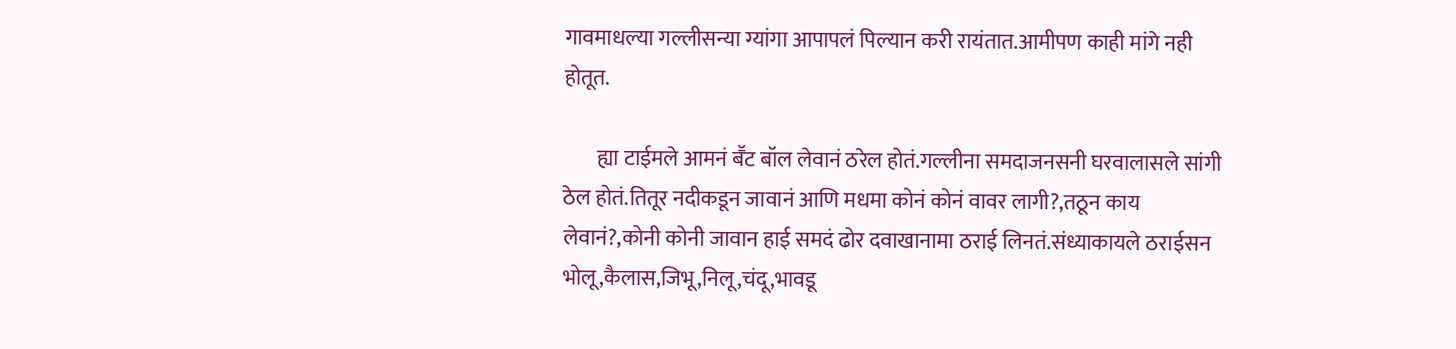गावमाधल्या गल्लीसन्या ग्यांगा आपापलं पिल्यान करी रायंतात.आमीपण काही मांगे नही होतूत.

        ह्या टाईमले आमनं बॕट बॉल लेवानं ठरेल होतं.गल्लीना समदाजनसनी घरवालासले सांगी ठेल होतं.तितूर नदीकडून जावानं आणि मधमा कोनं कोनं वावर लागी?,तठून काय लेवानं?,कोनी कोनी जावान हाई समदं ढोर दवाखानामा ठराई लिनतं.संध्याकायले ठराईसन भोलू,कैलास,जिभू,निलू,चंदू,भावडू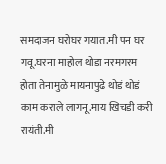समदाजन घरोघर गयात.मी पन घर गवू.घरना माहोल थोडा नरमगरम होता तेनामुळे मायनापुढे थोडं थोडं काम कराले लागनू.माय खिचडी करी रायंती.मी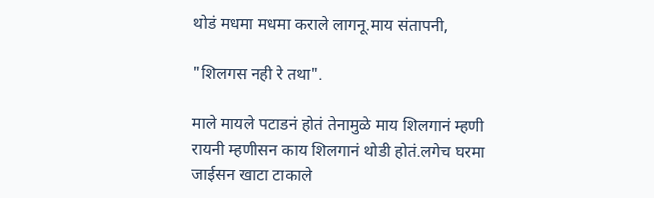थोडं मधमा मधमा कराले लागनू.माय संतापनी,

"शिलगस नही रे तथा".

माले मायले पटाडनं होतं तेनामुळे माय शिलगानं म्हणी रायनी म्हणीसन काय शिलगानं थोडी होतं.लगेच घरमा जाईसन खाटा टाकाले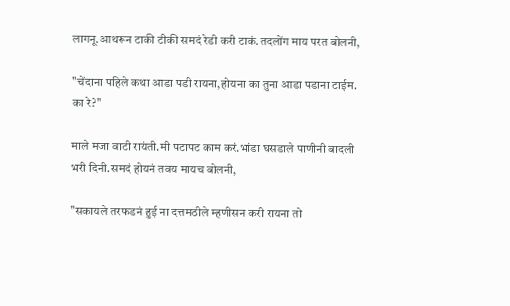लागनू.आथरून टाकी टीकी समदं रेडी करी टाकं.तदलोंग माय परत बोलनी,

"चेंदाना पहिले कथा आडा पडी रायना,होयना का तुना आडा पडाना टाईम. का रे?"

माले मजा वाटी रायंती.मी पटापट काम करं.भांडा घसडाले पाणीनी बादली भरी दिनी.समदं होयनं तवय मायच बोलनी,

"सकायले तरफडनं हुई ना दत्तमठीले म्हणीसन करी रायना तो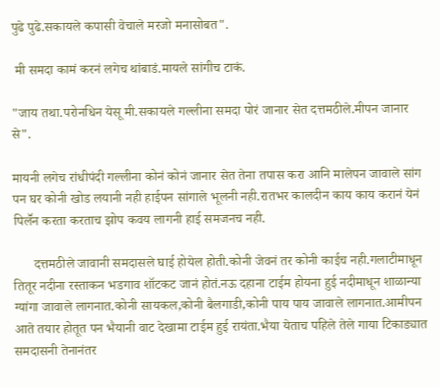पुढे पुढे.सकायले कपासी वेचाले मरजो मनासोबत".

 मी समदा कामं करनं लगेच थांबाडं.मायले सांगीच टाकं.

"जाय तथा.परोनधिन येसू मी.सकायले गल्लीना समदा पोरं जानार सेत दत्तमठीले.मीपन जानार से".

मायनी लगेच रांधीपंदी गल्लीना कोनं कोनं जानार सेत तेना तपास करा आनि मालेपन जावाले सांग पन घर कोनी खोड लयानी नही हाईपन सांगाले भूलनी नही.रातभर कालदीन काय काय करानं येनं पिलॕन करता करताच झोप कवय लागनी हाई समजनच नही.

      दत्तमठीले जावानी समदासले घाई होयेल होती.कोनी जेवनं तर कोनी काईच नही.गलाटीमाधून तितूर नदीना रस्ताकन भडगाव शॉटकट जानं होतं.नऊ दहाना टाईम होयना हुई नदीमाधून शाळान्या ग्यांगा जावाले लागनात.कोनी सायकल,कोनी बैलगाडी,कोनी पाय पाय जावाले लागनात.आमीपन आते तयार होतूत पन भैयानी वाट देखामा टाईम हुई रायंता.भैया येताच पहिले तेले गाया टिकाड्यात समदासनी तेनानंतर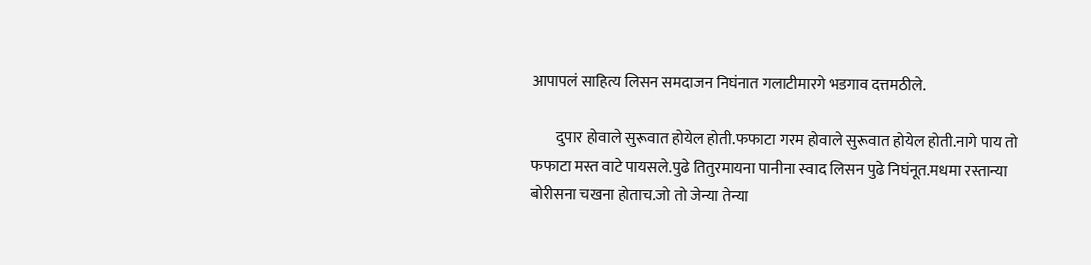आपापलं साहित्य लिसन समदाजन निघंनात गलाटीमारगे भडगाव दत्तमठीले.

        दुपार होवाले सुरूवात होयेल होती.फफाटा गरम होवाले सुरूवात होयेल होती.नागे पाय तो फफाटा मस्त वाटे पायसले.पुढे तितुरमायना पानीना स्वाद लिसन पुढे निघंनूत.मधमा रस्तान्या बोरीसना चखना होताच.जो तो जेन्या तेन्या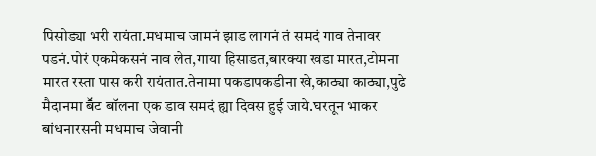पिसोड्या भरी रायंता.मधमाच जामनं झाड लागनं तं समदं गाव तेनावर पडनं.पोरं एकमेकसनं नाव लेत,गाया हिसाडत,बारक्या खडा मारत,टोमना मारत रस्ता पास करी रायंतात.तेनामा पकडापकडीना खे,काठ्या काठ्या,पुढे मैदानमा बॕट बॉलना एक डाव समदं ह्या दिवस हुई जाये.घरतून भाकर बांधनारसनी मधमाच जेवानी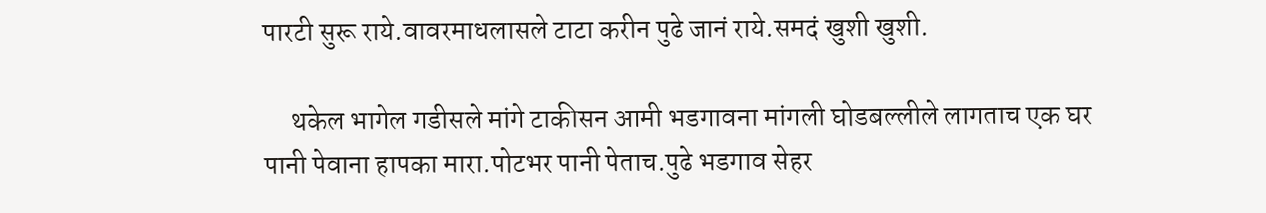पारटी सुरू राये.वावरमाधलासले टाटा करीन पुढे जानं राये.समदं खुशी खुशी.

     थकेल भागेल गडीसले मांगे टाकीसन आमी भडगावना मांगली घोडबल्लीले लागताच एक घर पानी पेवाना हापका मारा.पोटभर पानी पेताच.पुढे भडगाव सेहर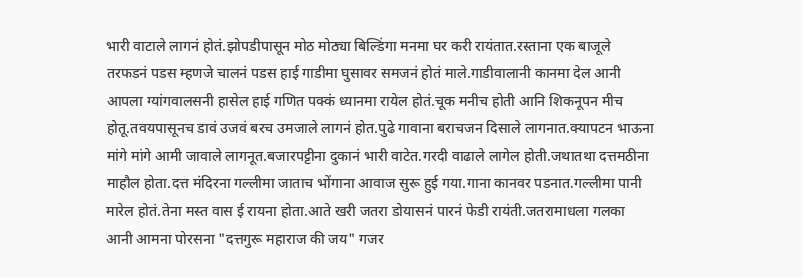भारी वाटाले लागनं होतं.झोपडीपासून मोठ मोठ्या बिल्डिंगा मनमा घर करी रायंतात.रस्ताना एक बाजूले तरफडनं पडस म्हणजे चालनं पडस हाई गाडीमा घुसावर समजनं होतं माले.गाडीवालानी कानमा देल आनी आपला ग्यांगवालसनी हासेल हाई गणित पक्कं ध्यानमा रायेल होतं.चूक मनीच होती आनि शिकनूपन मीच होतू.तवयपासूनच डावं उजवं बरच उमजाले लागनं होत.पुढे गावाना बराचजन दिसाले लागनात.क्यापटन भाऊना मांगे मांगे आमी जावाले लागनूत.बजारपट्टीना दुकानं भारी वाटेत.गरदी वाढाले लागेल होती.जथातथा दत्तमठीना माहौल होता.दत्त मंदिरना गल्लीमा जाताच भोंगाना आवाज सुरू हुई गया.गाना कानवर पडनात.गल्लीमा पानी मारेल होतं.तेना मस्त वास ई रायना होता.आते खरी जतरा डोयासनं पारनं फेडी रायंती.जतरामाधला गलका आनी आमना पोरसना "दत्तगुरू महाराज की जय" गजर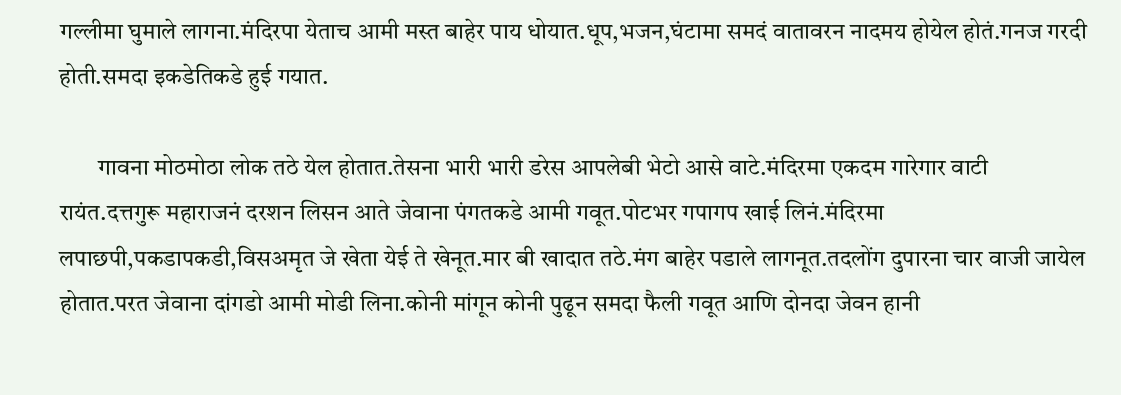गल्लीमा घुमाले लागना.मंदिरपा येताच आमी मस्त बाहेर पाय धोयात.धूप,भजन,घंटामा समदं वातावरन नादमय होयेल होतं.गनज गरदी होती.समदा इकडेतिकडे हुई गयात.

        गावना मोठमोठा लोक तठे येल होतात.तेसना भारी भारी डरेस आपलेबी भेटो आसे वाटे.मंदिरमा एकदम गारेगार वाटी रायंत.दत्तगुरू महाराजनं दरशन लिसन आते जेवाना पंगतकडे आमी गवूत.पोटभर गपागप खाई लिनं.मंदिरमा लपाछपी,पकडापकडी,विसअमृत जे खेता येई ते खेनूत.मार बी खादात तठे.मंग बाहेर पडाले लागनूत.तदलोंग दुपारना चार वाजी जायेल होतात.परत जेवाना दांगडो आमी मोडी लिना.कोनी मांगून कोनी पुढून समदा फैली गवूत आणि दोनदा जेवन हानी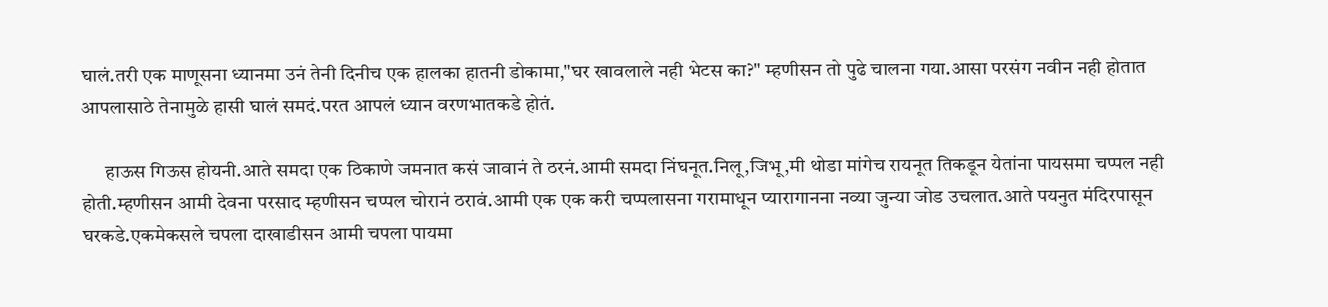घालं.तरी एक माणूसना ध्यानमा उनं तेनी दिनीच एक हालका हातनी डोकामा,"घर खावलाले नही भेटस का?" म्हणीसन तो पुढे चालना गया.आसा परसंग नवीन नही होतात आपलासाठे तेनामुळे हासी घालं समदं.परत आपलं ध्यान वरणभातकडे होतं.

      हाऊस गिऊस होयनी.आते समदा एक ठिकाणे जमनात कसं जावानं ते ठरनं.आमी समदा निंघनूत.निलू,जिभू,मी थोडा मांगेच रायनूत तिकडून येतांना पायसमा चप्पल नही होती.म्हणीसन आमी देवना परसाद म्हणीसन चप्पल चोरानं ठरावं.आमी एक एक करी चप्पलासना गरामाधून प्यारागानना नव्या जुन्या जोड उचलात.आते पयनुत मंदिरपासून घरकडे.एकमेकसले चपला दाखाडीसन आमी चपला पायमा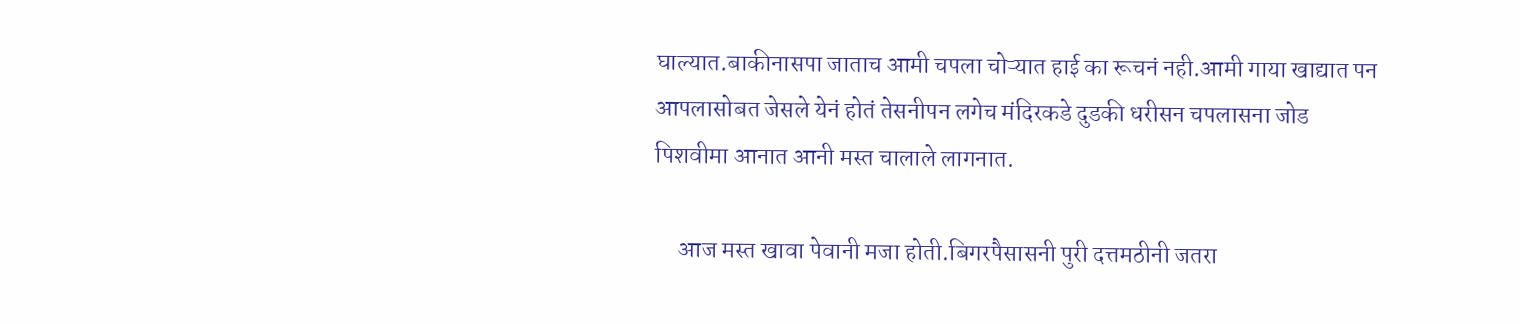घाल्यात.बाकीनासपा जाताच आमी चपला चोऱ्यात हाई का रूचनं नही.आमी गाया खाद्यात पन आपलासोबत जेसले येनं होतं तेसनीपन लगेच मंदिरकडे दुडकी धरीसन चपलासना जोड पिशवीमा आनात आनी मस्त चालाले लागनात.

     आज मस्त खावा पेवानी मजा होती.बिगरपैसासनी पुरी दत्तमठीनी जतरा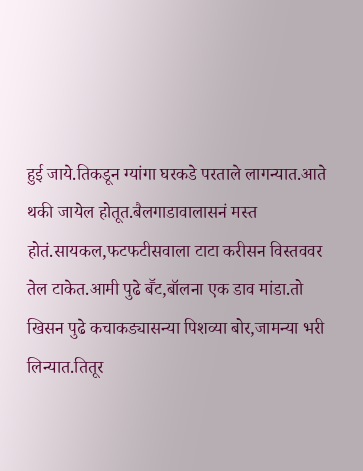हुई जाये.तिकडून ग्यांगा घरकडे परताले लागन्यात.आते थकी जायेल होतूत.बैलगाडावालासनं मस्त होतं.सायकल,फटफटीसवाला टाटा करीसन विस्तववर तेल टाकेत.आमी पुढे बॕट,बॉलना एक डाव मांडा.तो खिसन पुढे कचाकड्यासन्या पिशव्या बोर,जामन्या भरी लिन्यात.तितूर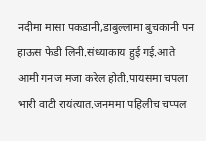नदीमा मासा पकडानी,डाबुल्लामा बुचकानी पन हाऊस फेडी लिनी.संध्याकाय हुई गई.आते आमी गनज मजा करेल होती.पायसमा चपला भारी वाटी रायंत्यात.जनममा पहिलीच चप्पल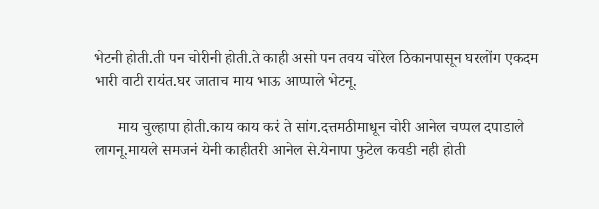भेटनी होती.ती पन चोरीनी होती.ते काही असो पन तवय चोरेल ठिकानपासून घरलोंग एकदम भारी वाटी रायंत.घर जाताच माय भाऊ आप्पाले भेटनू.

      माय चुल्हापा होती.काय काय करं ते सांग.दत्तमठीमाधून चोरी आनेल चप्पल दपाडाले लागनू.मायले समजनं येनी काहीतरी आनेल से.येनापा फुटेल कवडी नही होती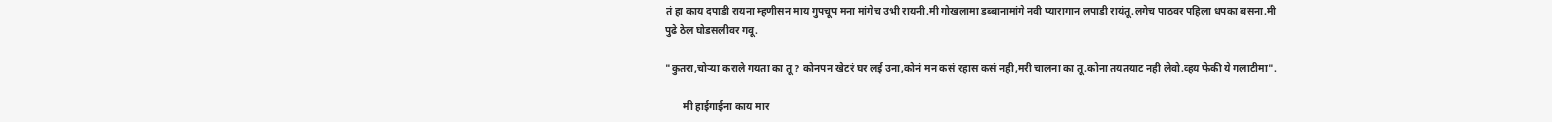तं हा काय दपाडी रायना म्हणीसन माय गुपचूप मना मांगेच उभी रायनी.मी गोखलामा डब्बानामांगे नवी प्यारागान लपाडी रायंतू.लगेच पाठवर पहिला धपका बसना.मी पुढे ठेल घोडसलीवर गवू.

"कुतरा,चोऱ्या कराले गयता का तू? कोनपन खेटरं घर लई उना,कोनं मन कसं रहास कसं नही,मरी चालना का तू.कोना तयतयाट नही लेवो.व्हय फेकी ये गलाटीमा".

       मी हाईगाईना काय मार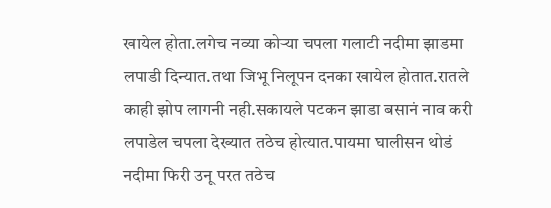खायेल होता.लगेच नव्या कोऱ्या चपला गलाटी नदीमा झाडमा लपाडी दिन्यात.तथा जिभू निलूपन दनका खायेल होतात.रातले काही झोप लागनी नही.सकायले पटकन झाडा बसानं नाव करी लपाडेल चपला देख्यात तठेच होत्यात.पायमा घालीसन थोडं नदीमा फिरी उनू परत तठेच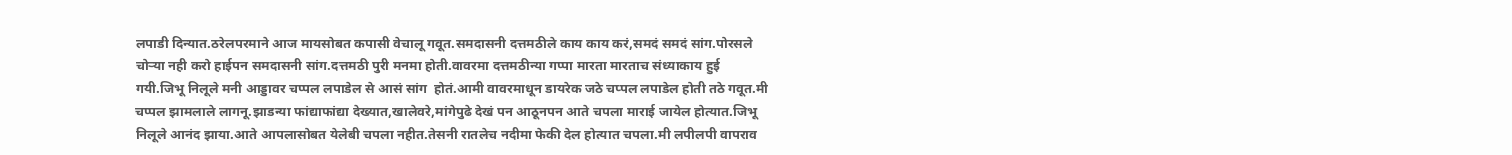लपाडी दिन्यात.ठरेलपरमाने आज मायसोबत कपासी वेचालू गवूत.समदासनी दत्तमठीले काय काय करं,समदं समदं सांग.पोरसले चोऱ्या नही करो हाईपन समदासनी सांग.दत्तमठी पुरी मनमा होती.वावरमा दत्तमठीन्या गप्पा मारता मारताच संध्याकाय हुई गयी.जिभू निलूले मनी आड्डावर चप्पल लपाडेल से आसं सांग  होतं.आमी वावरमाधून डायरेक जठे चप्पल लपाडेल होती तठे गवूत.मी चप्पल झामलाले लागनू.झाडन्या फांद्याफांद्या देख्यात,खालेवरे,मांगेपुढे देखं पन आठूनपन आते चपला माराई जायेल होत्यात.जिभू निलूले आनंद झाया.आते आपलासोबत येलेबी चपला नहीत.तेसनी रातलेच नदीमा फेकी देल होत्यात चपला.मी लपीलपी वापराव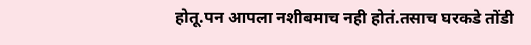होतू.पन आपला नशीबमाच नही होतं.तसाच घरकडे तोंडी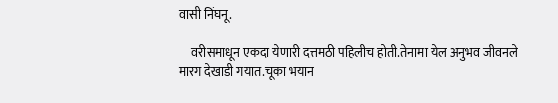वासी निंघनू.

     वरीसमाधून एकदा येणारी दत्तमठी पहिलीच होती.तेनामा येल अनुभव जीवनले मारग देखाडी गयात.चूका भयान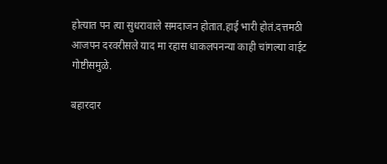होत्यात पन त्या सुधरावाले समदाजन होतात.हाई भारी होतं.दत्तमठी आजपन दरवरीसले याद मा रहास धाकलपनन्या काही चांगल्या वाईट गोष्टीसमुळे.

बहारदार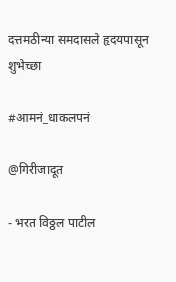दत्तमठीन्या समदासले हृदयपासून शुभेच्छा

#आमनं_धाकलपनं

@गिरीजादूत

- भरत विठ्ठल पाटील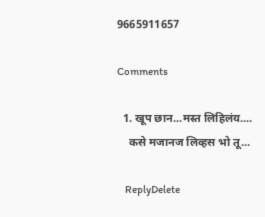9665911657

Comments

  1. खूप छान...मस्त लिहिलंय....
    कसे मजानज लिव्हस भो तू...

    ReplyDelete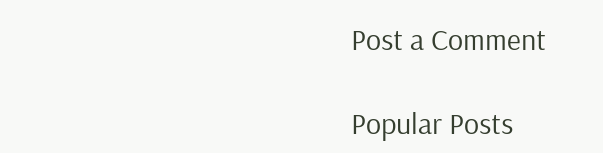Post a Comment

Popular Posts